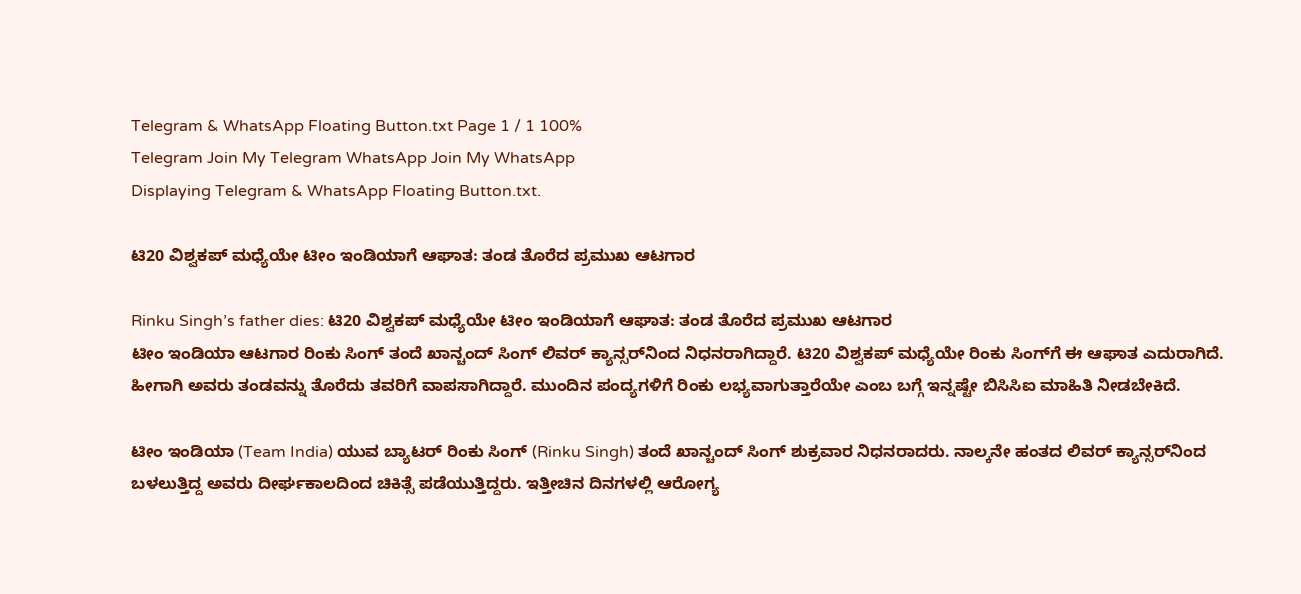Telegram & WhatsApp Floating Button.txt Page 1 / 1 100%
Telegram Join My Telegram WhatsApp Join My WhatsApp
Displaying Telegram & WhatsApp Floating Button.txt.

ಟಿ20 ವಿಶ್ವಕಪ್ ಮಧ್ಯೆಯೇ ಟೀಂ ಇಂಡಿಯಾಗೆ ಆಘಾತ: ತಂಡ ತೊರೆದ ಪ್ರಮುಖ ಆಟಗಾರ

Rinku Singh’s father dies: ಟಿ20 ವಿಶ್ವಕಪ್ ಮಧ್ಯೆಯೇ ಟೀಂ ಇಂಡಿಯಾಗೆ ಆಘಾತ: ತಂಡ ತೊರೆದ ಪ್ರಮುಖ ಆಟಗಾರ
ಟೀಂ ಇಂಡಿಯಾ ಆಟಗಾರ ರಿಂಕು ಸಿಂಗ್ ತಂದೆ ಖಾನ್ಚಂದ್ ಸಿಂಗ್ ಲಿವರ್ ಕ್ಯಾನ್ಸರ್‌ನಿಂದ ನಿಧನರಾಗಿದ್ದಾರೆ. ಟಿ20 ವಿಶ್ವಕಪ್ ಮಧ್ಯೆಯೇ ರಿಂಕು ಸಿಂಗ್‌ಗೆ ಈ ಆಘಾತ ಎದುರಾಗಿದೆ. ಹೀಗಾಗಿ ಅವರು ತಂಡವನ್ನು ತೊರೆದು ತವರಿಗೆ ವಾಪಸಾಗಿದ್ದಾರೆ. ಮುಂದಿನ ಪಂದ್ಯಗಳಿಗೆ ರಿಂಕು ಲಭ್ಯವಾಗುತ್ತಾರೆಯೇ ಎಂಬ ಬಗ್ಗೆ ಇನ್ನಷ್ಟೇ ಬಿಸಿಸಿಐ ಮಾಹಿತಿ ನೀಡಬೇಕಿದೆ.

ಟೀಂ ಇಂಡಿಯಾ (Team India) ಯುವ ಬ್ಯಾಟರ್ ರಿಂಕು ಸಿಂಗ್ (Rinku Singh) ತಂದೆ ಖಾನ್ಚಂದ್ ಸಿಂಗ್ ಶುಕ್ರವಾರ ನಿಧನರಾದರು. ನಾಲ್ಕನೇ ಹಂತದ ಲಿವರ್ ಕ್ಯಾನ್ಸರ್‌ನಿಂದ ಬಳಲುತ್ತಿದ್ದ ಅವರು ದೀರ್ಘಕಾಲದಿಂದ ಚಿಕಿತ್ಸೆ ಪಡೆಯುತ್ತಿದ್ದರು. ಇತ್ತೀಚಿನ ದಿನಗಳಲ್ಲಿ ಆರೋಗ್ಯ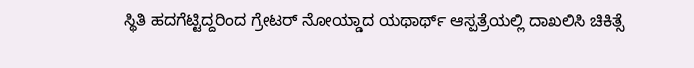ಸ್ಥಿತಿ ಹದಗೆಟ್ಟಿದ್ದರಿಂದ ಗ್ರೇಟರ್ ನೋಯ್ಡಾದ ಯಥಾರ್ಥ್ ಆಸ್ಪತ್ರೆಯಲ್ಲಿ ದಾಖಲಿಸಿ ಚಿಕಿತ್ಸೆ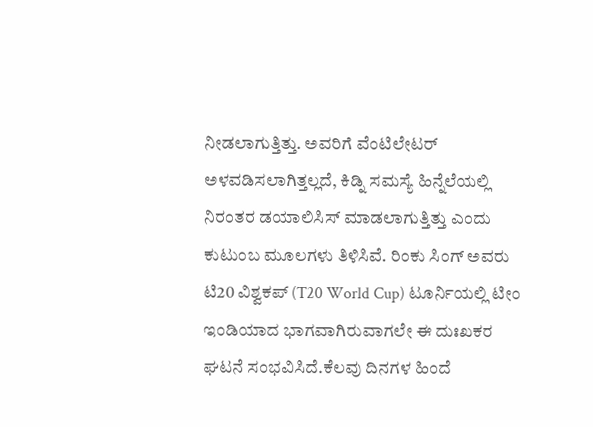ನೀಡಲಾಗುತ್ತಿತ್ತು. ಅವರಿಗೆ ವೆಂಟಿಲೇಟರ್‌ ಅಳವಡಿಸಲಾಗಿತ್ತಲ್ಲದೆ, ಕಿಡ್ನಿ ಸಮಸ್ಯೆ ಹಿನ್ನೆಲೆಯಲ್ಲಿ ನಿರಂತರ ಡಯಾಲಿಸಿಸ್‌ ಮಾಡಲಾಗುತ್ತಿತ್ತು ಎಂದು ಕುಟುಂಬ ಮೂಲಗಳು ತಿಳಿಸಿವೆ. ರಿಂಕು ಸಿಂಗ್ ಅವರು ಟಿ20 ವಿಶ್ವಕಪ್‌ (T20 World Cup) ಟೂರ್ನಿಯಲ್ಲಿ ಟೀಂ ಇಂಡಿಯಾದ ಭಾಗವಾಗಿರುವಾಗಲೇ ಈ ದುಃಖಕರ ಘಟನೆ ಸಂಭವಿಸಿದೆ.ಕೆಲವು ದಿನಗಳ ಹಿಂದೆ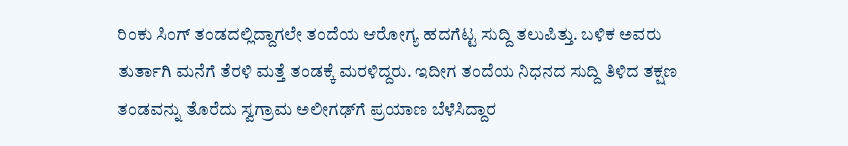ರಿಂಕು ಸಿಂಗ್ ತಂಡದಲ್ಲಿದ್ದಾಗಲೇ ತಂದೆಯ ಆರೋಗ್ಯ ಹದಗೆಟ್ಟ ಸುದ್ದಿ ತಲುಪಿತ್ತು. ಬಳಿಕ ಅವರು ತುರ್ತಾಗಿ ಮನೆಗೆ ತೆರಳಿ ಮತ್ತೆ ತಂಡಕ್ಕೆ ಮರಳಿದ್ದರು. ಇದೀಗ ತಂದೆಯ ನಿಧನದ ಸುದ್ದಿ ತಿಳಿದ ತಕ್ಷಣ ತಂಡವನ್ನು ತೊರೆದು ಸ್ವಗ್ರಾಮ ಅಲೀಗಢ್‌ಗೆ ಪ್ರಯಾಣ ಬೆಳೆಸಿದ್ದಾರ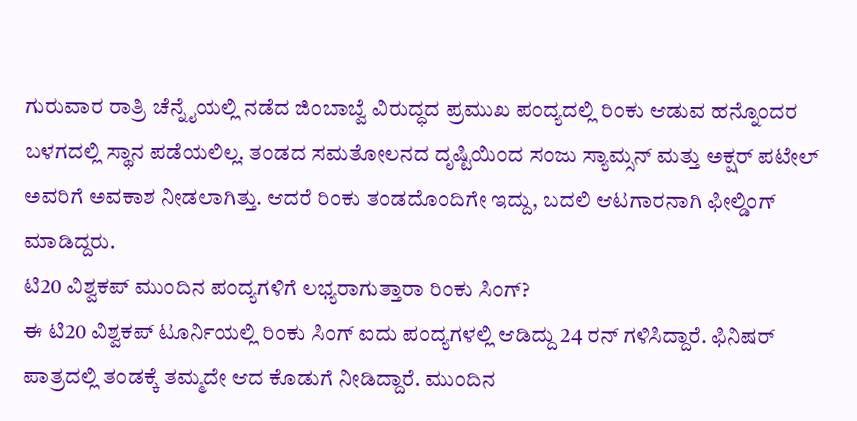ಗುರುವಾರ ರಾತ್ರಿ ಚೆನ್ನೈಯಲ್ಲಿ ನಡೆದ ಜಿಂಬಾಬ್ವೆ ವಿರುದ್ಧದ ಪ್ರಮುಖ ಪಂದ್ಯದಲ್ಲಿ ರಿಂಕು ಆಡುವ ಹನ್ನೊಂದರ ಬಳಗದಲ್ಲಿ ಸ್ಥಾನ ಪಡೆಯಲಿಲ್ಲ. ತಂಡದ ಸಮತೋಲನದ ದೃಷ್ಟಿಯಿಂದ ಸಂಜು ಸ್ಯಾಮ್ಸನ್ ಮತ್ತು ಅಕ್ಷರ್ ಪಟೇಲ್ ಅವರಿಗೆ ಅವಕಾಶ ನೀಡಲಾಗಿತ್ತು. ಆದರೆ ರಿಂಕು ತಂಡದೊಂದಿಗೇ ಇದ್ದು, ಬದಲಿ ಆಟಗಾರನಾಗಿ ಫೀಲ್ಡಿಂಗ್ ಮಾಡಿದ್ದರು.
ಟಿ20 ವಿಶ್ವಕಪ್ ಮುಂದಿನ ಪಂದ್ಯಗಳಿಗೆ ಲಭ್ಯರಾಗುತ್ತಾರಾ ರಿಂಕು ಸಿಂಗ್?
ಈ ಟಿ20 ವಿಶ್ವಕಪ್ ಟೂರ್ನಿಯಲ್ಲಿ ರಿಂಕು ಸಿಂಗ್ ಐದು ಪಂದ್ಯಗಳಲ್ಲಿ ಆಡಿದ್ದು 24 ರನ್ ಗಳಿಸಿದ್ದಾರೆ. ಫಿನಿಷರ್ ಪಾತ್ರದಲ್ಲಿ ತಂಡಕ್ಕೆ ತಮ್ಮದೇ ಆದ ಕೊಡುಗೆ ನೀಡಿದ್ದಾರೆ. ಮುಂದಿನ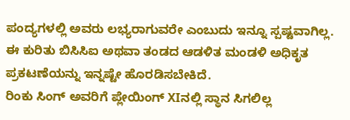ಪಂದ್ಯಗಳಲ್ಲಿ ಅವರು ಲಭ್ಯರಾಗುವರೇ ಎಂಬುದು ಇನ್ನೂ ಸ್ಪಷ್ಟವಾಗಿಲ್ಲ. ಈ ಕುರಿತು ಬಿಸಿಸಿಐ ಅಥವಾ ತಂಡದ ಆಡಳಿತ ಮಂಡಳಿ ಅಧಿಕೃತ ಪ್ರಕಟಣೆಯನ್ನು ಇನ್ನಷ್ಟೇ ಹೊರಡಿಸಬೇಕಿದೆ.
ರಿಂಕು ಸಿಂಗ್ ಅವರಿಗೆ ಪ್ಲೇಯಿಂಗ್ XIನಲ್ಲಿ ಸ್ಥಾನ ಸಿಗಲಿಲ್ಲ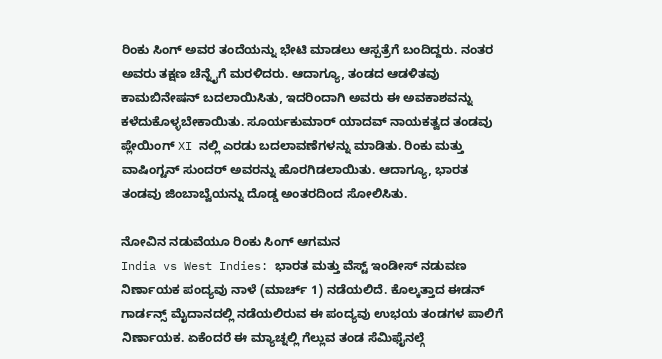ರಿಂಕು ಸಿಂಗ್ ಅವರ ತಂದೆಯನ್ನು ಭೇಟಿ ಮಾಡಲು ಆಸ್ಪತ್ರೆಗೆ ಬಂದಿದ್ದರು. ನಂತರ ಅವರು ತಕ್ಷಣ ಚೆನ್ನೈಗೆ ಮರಳಿದರು. ಆದಾಗ್ಯೂ, ತಂಡದ ಆಡಳಿತವು ಕಾಮಬಿನೇಷನ್ ಬದಲಾಯಿಸಿತು, ಇದರಿಂದಾಗಿ ಅವರು ಈ ಅವಕಾಶವನ್ನು ಕಳೆದುಕೊಳ್ಳಬೇಕಾಯಿತು. ಸೂರ್ಯಕುಮಾರ್ ಯಾದವ್ ನಾಯಕತ್ವದ ತಂಡವು ಪ್ಲೇಯಿಂಗ್ XI ನಲ್ಲಿ ಎರಡು ಬದಲಾವಣೆಗಳನ್ನು ಮಾಡಿತು. ರಿಂಕು ಮತ್ತು ವಾಷಿಂಗ್ಟನ್ ಸುಂದರ್ ಅವರನ್ನು ಹೊರಗಿಡಲಾಯಿತು. ಆದಾಗ್ಯೂ, ಭಾರತ ತಂಡವು ಜಿಂಬಾಬ್ವೆಯನ್ನು ದೊಡ್ಡ ಅಂತರದಿಂದ ಸೋಲಿಸಿತು.

ನೋವಿನ ನಡುವೆಯೂ ರಿಂಕು ಸಿಂಗ್ ಆಗಮನ
India vs West Indies: ಭಾರತ ಮತ್ತು ವೆಸ್ಟ್ ಇಂಡೀಸ್ ನಡುವಣ ನಿರ್ಣಾಯಕ ಪಂದ್ಯವು ನಾಳೆ (ಮಾರ್ಚ್ 1) ನಡೆಯಲಿದೆ. ಕೊಲ್ಕತ್ತಾದ ಈಡನ್ ಗಾರ್ಡನ್ಸ್ ಮೈದಾನದಲ್ಲಿ ನಡೆಯಲಿರುವ ಈ ಪಂದ್ಯವು ಉಭಯ ತಂಡಗಳ ಪಾಲಿಗೆ ನಿರ್ಣಾಯಕ. ಏಕೆಂದರೆ ಈ ಮ್ಯಾಚ್ನಲ್ಲಿ ಗೆಲ್ಲುವ ತಂಡ ಸೆಮಿಫೈನಲ್ಗೆ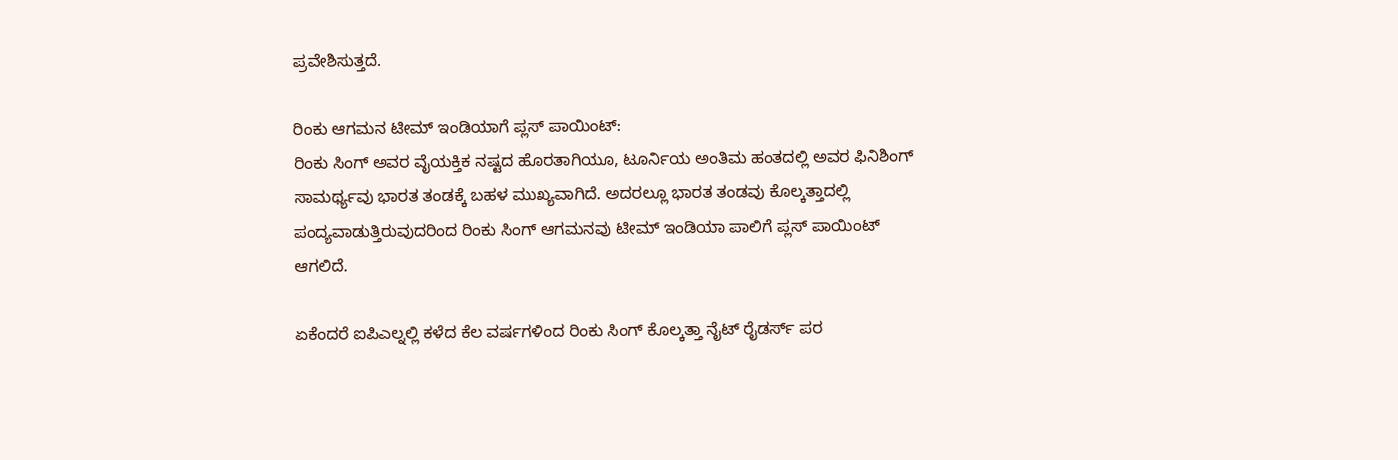ಪ್ರವೇಶಿಸುತ್ತದೆ.

ರಿಂಕು ಆಗಮನ ಟೀಮ್ ಇಂಡಿಯಾಗೆ ಪ್ಲಸ್ ಪಾಯಿಂಟ್:
ರಿಂಕು ಸಿಂಗ್ ಅವರ ವೈಯಕ್ತಿಕ ನಷ್ಟದ ಹೊರತಾಗಿಯೂ, ಟೂರ್ನಿಯ ಅಂತಿಮ ಹಂತದಲ್ಲಿ ಅವರ ಫಿನಿಶಿಂಗ್ ಸಾಮರ್ಥ್ಯವು ಭಾರತ ತಂಡಕ್ಕೆ ಬಹಳ ಮುಖ್ಯವಾಗಿದೆ. ಅದರಲ್ಲೂ ಭಾರತ ತಂಡವು ಕೊಲ್ಕತ್ತಾದಲ್ಲಿ ಪಂದ್ಯವಾಡುತ್ತಿರುವುದರಿಂದ ರಿಂಕು ಸಿಂಗ್ ಆಗಮನವು ಟೀಮ್ ಇಂಡಿಯಾ ಪಾಲಿಗೆ ಪ್ಲಸ್ ಪಾಯಿಂಟ್ ಆಗಲಿದೆ.

ಏಕೆಂದರೆ ಐಪಿಎಲ್ನಲ್ಲಿ ಕಳೆದ ಕೆಲ ವರ್ಷಗಳಿಂದ ರಿಂಕು ಸಿಂಗ್ ಕೊಲ್ಕತ್ತಾ ನೈಟ್ ರೈಡರ್ಸ್ ಪರ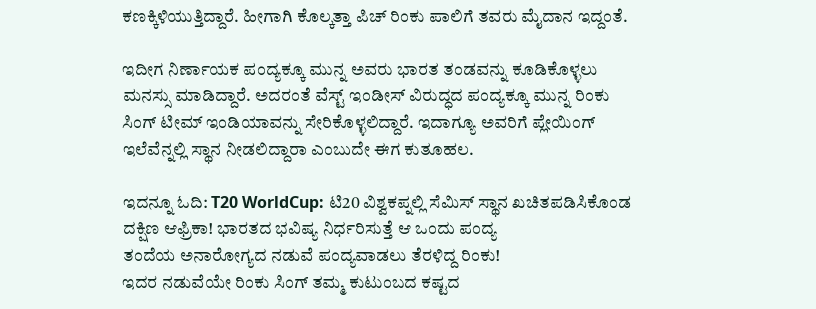ಕಣಕ್ಕಿಳಿಯುತ್ತಿದ್ದಾರೆ. ಹೀಗಾಗಿ ಕೊಲ್ಕತ್ತಾ ಪಿಚ್ ರಿಂಕು ಪಾಲಿಗೆ ತವರು ಮೈದಾನ ಇದ್ದಂತೆ.

ಇದೀಗ ನಿರ್ಣಾಯಕ ಪಂದ್ಯಕ್ಕೂ ಮುನ್ನ ಅವರು ಭಾರತ ತಂಡವನ್ನು ಕೂಡಿಕೊಳ್ಳಲು ಮನಸ್ಸು ಮಾಡಿದ್ದಾರೆ. ಅದರಂತೆ ವೆಸ್ಟ್ ಇಂಡೀಸ್ ವಿರುದ್ಧದ ಪಂದ್ಯಕ್ಕೂ ಮುನ್ನ ರಿಂಕು ಸಿಂಗ್ ಟೀಮ್ ಇಂಡಿಯಾವನ್ನು ಸೇರಿಕೊಳ್ಳಲಿದ್ದಾರೆ. ಇದಾಗ್ಯೂ ಅವರಿಗೆ ಪ್ಲೇಯಿಂಗ್ ಇಲೆವೆನ್ನಲ್ಲಿ ಸ್ಥಾನ ನೀಡಲಿದ್ದಾರಾ ಎಂಬುದೇ ಈಗ ಕುತೂಹಲ.

ಇದನ್ನೂ ಓದಿ: T20 WorldCup: ಟಿ20 ವಿಶ್ವಕಪ್ನಲ್ಲಿ ಸೆಮಿಸ್ ಸ್ಥಾನ ಖಚಿತಪಡಿಸಿಕೊಂಡ ದಕ್ಷಿಣ ಆಫ್ರಿಕಾ! ಭಾರತದ ಭವಿಷ್ಯ ನಿರ್ಧರಿಸುತ್ತೆ ಆ ಒಂದು ಪಂದ್ಯ
ತಂದೆಯ ಅನಾರೋಗ್ಯದ ನಡುವೆ ಪಂದ್ಯವಾಡಲು ತೆರಳಿದ್ದ ರಿಂಕು!
ಇದರ ನಡುವೆಯೇ ರಿಂಕು ಸಿಂಗ್ ತಮ್ಮ ಕುಟುಂಬದ ಕಷ್ಟದ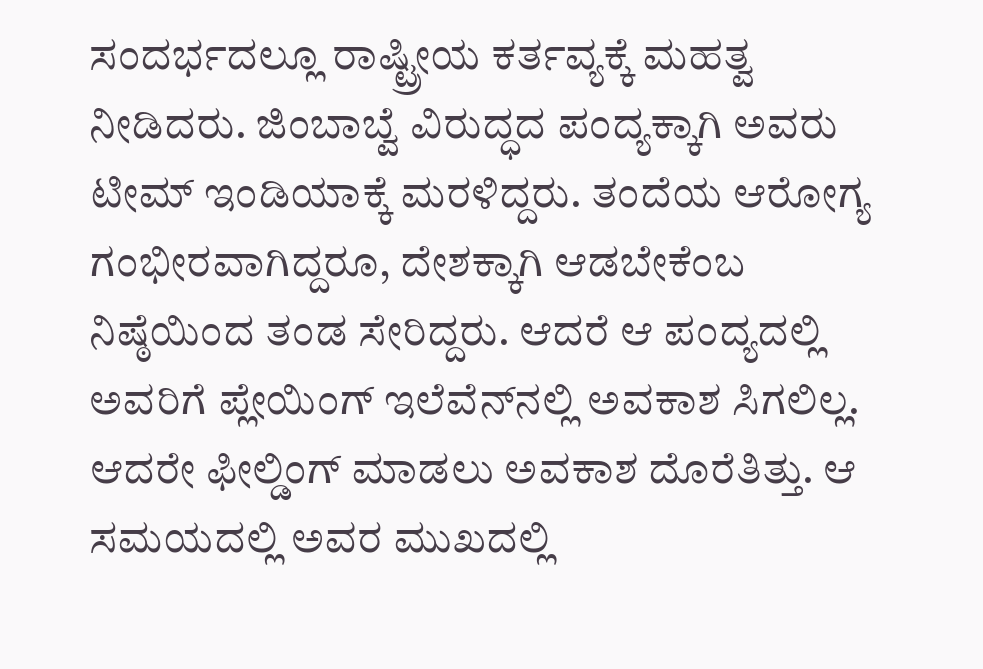ಸಂದರ್ಭದಲ್ಲೂ ರಾಷ್ಟ್ರೀಯ ಕರ್ತವ್ಯಕ್ಕೆ ಮಹತ್ವ ನೀಡಿದರು. ಜಿಂಬಾಬ್ವೆ ವಿರುದ್ಧದ ಪಂದ್ಯಕ್ಕಾಗಿ ಅವರು ಟೀಮ್ ಇಂಡಿಯಾಕ್ಕೆ ಮರಳಿದ್ದರು. ತಂದೆಯ ಆರೋಗ್ಯ ಗಂಭೀರವಾಗಿದ್ದರೂ, ದೇಶಕ್ಕಾಗಿ ಆಡಬೇಕೆಂಬ ನಿಷ್ಠೆಯಿಂದ ತಂಡ ಸೇರಿದ್ದರು. ಆದರೆ ಆ ಪಂದ್ಯದಲ್ಲಿ ಅವರಿಗೆ ಪ್ಲೇಯಿಂಗ್ ಇಲೆವೆನ್‌ನಲ್ಲಿ ಅವಕಾಶ ಸಿಗಲಿಲ್ಲ. ಆದರೇ ಫೀಲ್ಡಿಂಗ್ ಮಾಡಲು ಅವಕಾಶ ದೊರೆತಿತ್ತು. ಆ ಸಮಯದಲ್ಲಿ ಅವರ ಮುಖದಲ್ಲಿ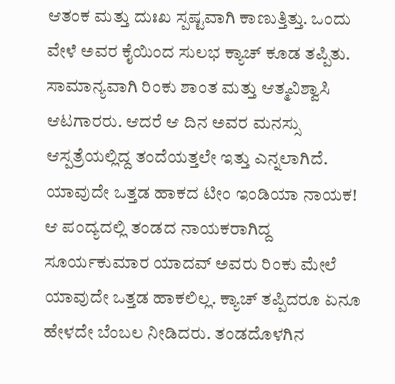ಆತಂಕ ಮತ್ತು ದುಃಖ ಸ್ಪಷ್ಟವಾಗಿ ಕಾಣುತ್ತಿತ್ತು. ಒಂದು ವೇಳೆ ಅವರ ಕೈಯಿಂದ ಸುಲಭ ಕ್ಯಾಚ್ ಕೂಡ ತಪ್ಪಿತು. ಸಾಮಾನ್ಯವಾಗಿ ರಿಂಕು ಶಾಂತ ಮತ್ತು ಆತ್ಮವಿಶ್ವಾಸಿ ಆಟಗಾರರು. ಆದರೆ ಆ ದಿನ ಅವರ ಮನಸ್ಸು ಆಸ್ಪತ್ರೆಯಲ್ಲಿದ್ದ ತಂದೆಯತ್ತಲೇ ಇತ್ತು ಎನ್ನಲಾಗಿದೆ.
ಯಾವುದೇ ಒತ್ತಡ ಹಾಕದ ಟೀಂ ಇಂಡಿಯಾ ನಾಯಕ!
ಆ ಪಂದ್ಯದಲ್ಲಿ ತಂಡದ ನಾಯಕರಾಗಿದ್ದ ಸೂರ್ಯಕುಮಾರ ಯಾದವ್ ಅವರು ರಿಂಕು ಮೇಲೆ ಯಾವುದೇ ಒತ್ತಡ ಹಾಕಲಿಲ್ಲ. ಕ್ಯಾಚ್ ತಪ್ಪಿದರೂ ಏನೂ ಹೇಳದೇ ಬೆಂಬಲ ನೀಡಿದರು. ತಂಡದೊಳಗಿನ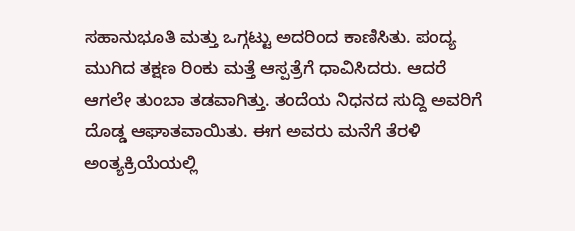ಸಹಾನುಭೂತಿ ಮತ್ತು ಒಗ್ಗಟ್ಟು ಅದರಿಂದ ಕಾಣಿಸಿತು. ಪಂದ್ಯ ಮುಗಿದ ತಕ್ಷಣ ರಿಂಕು ಮತ್ತೆ ಆಸ್ಪತ್ರೆಗೆ ಧಾವಿಸಿದರು. ಆದರೆ ಆಗಲೇ ತುಂಬಾ ತಡವಾಗಿತ್ತು. ತಂದೆಯ ನಿಧನದ ಸುದ್ದಿ ಅವರಿಗೆ ದೊಡ್ಡ ಆಘಾತವಾಯಿತು. ಈಗ ಅವರು ಮನೆಗೆ ತೆರಳಿ ಅಂತ್ಯಕ್ರಿಯೆಯಲ್ಲಿ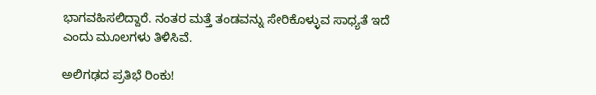ಭಾಗವಹಿಸಲಿದ್ದಾರೆ. ನಂತರ ಮತ್ತೆ ತಂಡವನ್ನು ಸೇರಿಕೊಳ್ಳುವ ಸಾಧ್ಯತೆ ಇದೆ ಎಂದು ಮೂಲಗಳು ತಿಳಿಸಿವೆ.

ಅಲಿಗಢದ ಪ್ರತಿಭೆ ರಿಂಕು!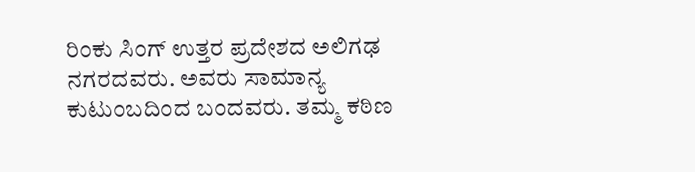ರಿಂಕು ಸಿಂಗ್ ಉತ್ತರ ಪ್ರದೇಶದ ಅಲಿಗಢ ನಗರದವರು. ಅವರು ಸಾಮಾನ್ಯ ಕುಟುಂಬದಿಂದ ಬಂದವರು. ತಮ್ಮ ಕಠಿಣ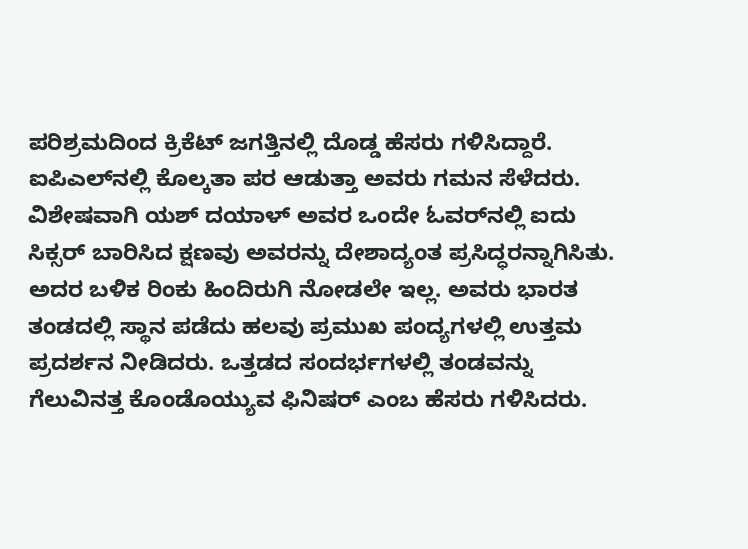ಪರಿಶ್ರಮದಿಂದ ಕ್ರಿಕೆಟ್ ಜಗತ್ತಿನಲ್ಲಿ ದೊಡ್ಡ ಹೆಸರು ಗಳಿಸಿದ್ದಾರೆ. ಐಪಿಎಲ್‌ನಲ್ಲಿ ಕೊಲ್ಕತಾ ಪರ ಆಡುತ್ತಾ ಅವರು ಗಮನ ಸೆಳೆದರು. ವಿಶೇಷವಾಗಿ ಯಶ್ ದಯಾಳ್ ಅವರ ಒಂದೇ ಓವರ್‌ನಲ್ಲಿ ಐದು ಸಿಕ್ಸರ್ ಬಾರಿಸಿದ ಕ್ಷಣವು ಅವರನ್ನು ದೇಶಾದ್ಯಂತ ಪ್ರಸಿದ್ಧರನ್ನಾಗಿಸಿತು. ಅದರ ಬಳಿಕ ರಿಂಕು ಹಿಂದಿರುಗಿ ನೋಡಲೇ ಇಲ್ಲ. ಅವರು ಭಾರತ ತಂಡದಲ್ಲಿ ಸ್ಥಾನ ಪಡೆದು ಹಲವು ಪ್ರಮುಖ ಪಂದ್ಯಗಳಲ್ಲಿ ಉತ್ತಮ ಪ್ರದರ್ಶನ ನೀಡಿದರು. ಒತ್ತಡದ ಸಂದರ್ಭಗಳಲ್ಲಿ ತಂಡವನ್ನು ಗೆಲುವಿನತ್ತ ಕೊಂಡೊಯ್ಯುವ ಫಿನಿಷರ್ ಎಂಬ ಹೆಸರು ಗಳಿಸಿದರು.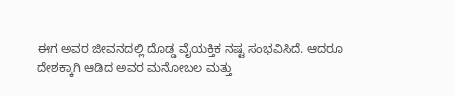ಈಗ ಅವರ ಜೀವನದಲ್ಲಿ ದೊಡ್ಡ ವೈಯಕ್ತಿಕ ನಷ್ಟ ಸಂಭವಿಸಿದೆ. ಆದರೂ ದೇಶಕ್ಕಾಗಿ ಆಡಿದ ಅವರ ಮನೋಬಲ ಮತ್ತು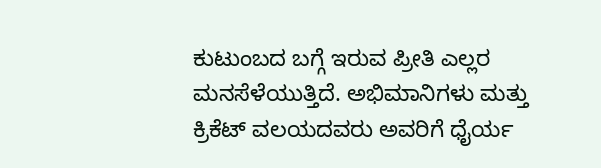ಕುಟುಂಬದ ಬಗ್ಗೆ ಇರುವ ಪ್ರೀತಿ ಎಲ್ಲರ ಮನಸೆಳೆಯುತ್ತಿದೆ. ಅಭಿಮಾನಿಗಳು ಮತ್ತು ಕ್ರಿಕೆಟ್ ವಲಯದವರು ಅವರಿಗೆ ಧೈರ್ಯ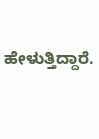ಹೇಳುತ್ತಿದ್ದಾರೆ.